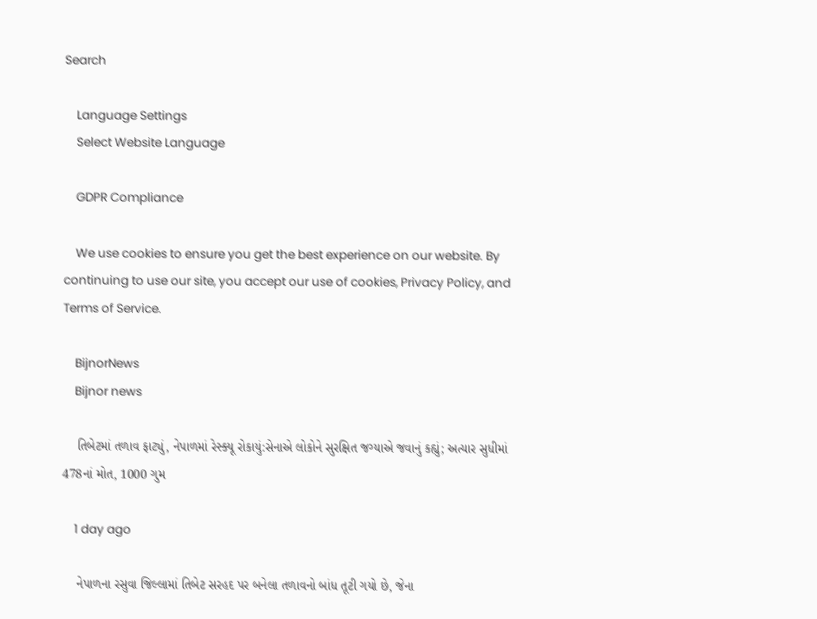Search

    Language Settings
    Select Website Language

    GDPR Compliance

    We use cookies to ensure you get the best experience on our website. By continuing to use our site, you accept our use of cookies, Privacy Policy, and Terms of Service.

    BijnorNews
    Bijnor news

    તિબેટમાં તળાવ ફાટ્યું, નેપાળમાં રેસ્ક્યૂ રોકાયું:સેનાએ લોકોને સુરક્ષિત જગ્યાએ જવાનું કહ્યું; અત્યાર સુધીમાં 478નાં મોત, 1000 ગુમ

    1 day ago

    નેપાળના રસુવા જિલ્લામાં તિબેટ સરહદ પર બનેલા તળાવનો બાંધ તૂટી ગયો છે, જેના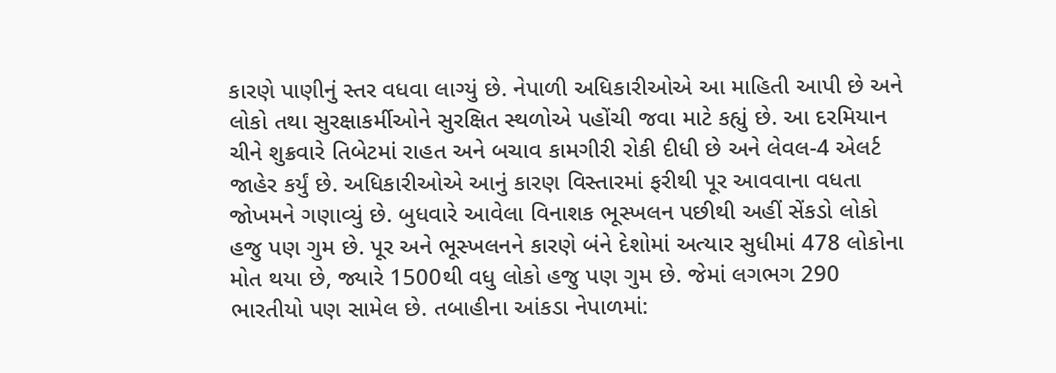કારણે પાણીનું સ્તર વધવા લાગ્યું છે. નેપાળી અધિકારીઓએ આ માહિતી આપી છે અને લોકો તથા સુરક્ષાકર્મીઓને સુરક્ષિત સ્થળોએ પહોંચી જવા માટે કહ્યું છે. આ દરમિયાન ચીને શુક્રવારે તિબેટમાં રાહત અને બચાવ કામગીરી રોકી દીધી છે અને લેવલ-4 એલર્ટ જાહેર કર્યું છે. અધિકારીઓએ આનું કારણ વિસ્તારમાં ફરીથી પૂર આવવાના વધતા જોખમને ગણાવ્યું છે. બુધવારે આવેલા વિનાશક ભૂસ્ખલન પછીથી અહીં સેંકડો લોકો હજુ પણ ગુમ છે. પૂર અને ભૂસ્ખલનને કારણે બંને દેશોમાં અત્યાર સુધીમાં 478 લોકોના મોત થયા છે, જ્યારે 1500થી વધુ લોકો હજુ પણ ગુમ છે. જેમાં લગભગ 290 ભારતીયો પણ સામેલ છે. તબાહીના આંકડા નેપાળમાં: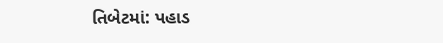તિબેટમાં: પહાડ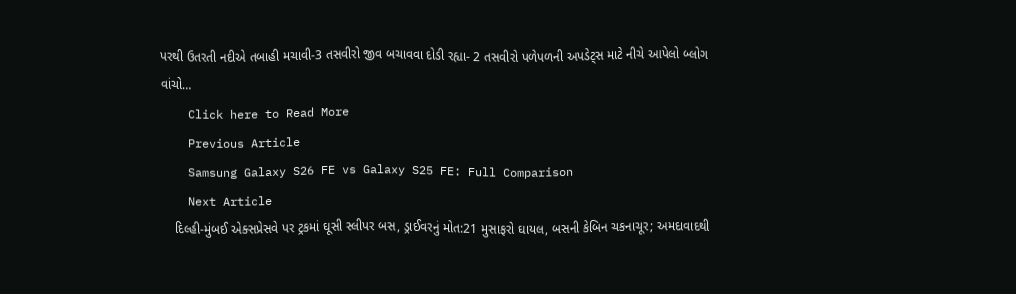પરથી ઉતરતી નદીએ તબાહી મચાવી-3 તસવીરો જીવ બચાવવા દોડી રહ્યા- 2 તસવીરો પળેપળની અપડેટ્સ માટે નીચે આપેલો બ્લોગ વાંચો…
    Click here to Read More
    Previous Article
    Samsung Galaxy S26 FE vs Galaxy S25 FE: Full Comparison
    Next Article
    દિલ્હી-મુંબઈ એક્સપ્રેસવે પર ટ્રકમાં ઘૂસી સ્લીપર બસ, ડ્રાઈવરનું મોત:21 મુસાફરો ઘાયલ, બસની કેબિન ચકનાચૂર; અમદાવાદથી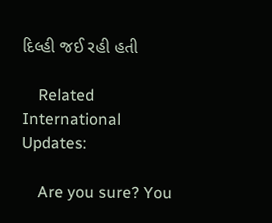દિલ્હી જઈ રહી હતી

    Related International Updates:

    Are you sure? You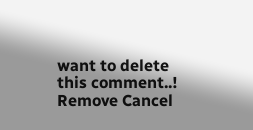want to delete this comment..! Remove Cancel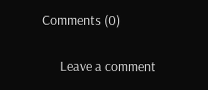Comments (0)

      Leave a comment